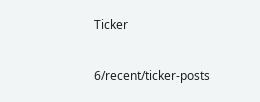Ticker

6/recent/ticker-posts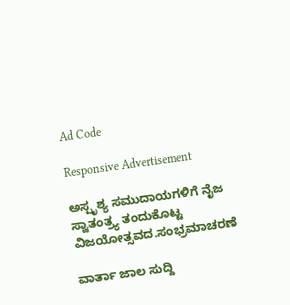Ad Code

Responsive Advertisement

ಅಸ್ಪೃಶ್ಯ ಸಮುದಾಯಗಳಿಗೆ ನೈಜ ಸ್ವಾತಂತ್ರ್ಯ ತಂದುಕೊಟ್ಟ ವಿಜಯೋತ್ಸವದ.ಸಂಭ್ರಮಾಚರಣೆ

ವಾರ್ತಾ ಜಾಲ ಸುದ್ದಿ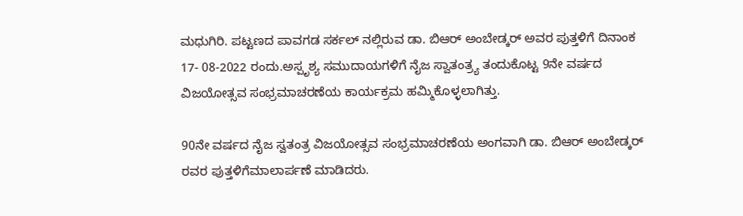ಮಧುಗಿರಿ. ಪಟ್ಟಣದ ಪಾವಗಡ ಸರ್ಕಲ್ ನಲ್ಲಿರುವ ಡಾ. ಬಿಆರ್ ಅಂಬೇಡ್ಕರ್ ಅವರ ಪುತ್ತಳಿಗೆ ದಿನಾಂಕ 17- 08-2022 ರಂದು.ಅಸ್ಪೃಶ್ಯ ಸಮುದಾಯಗಳಿಗೆ ನೈಜ ಸ್ವಾತಂತ್ರ್ಯ ತಂದುಕೊಟ್ಟ 9ನೇ ವರ್ಷದ ವಿಜಯೋತ್ಸವ ಸಂಭ್ರಮಾಚರಣೆಯ ಕಾರ್ಯಕ್ರಮ ಹಮ್ಮಿಕೊಳ್ಳಲಾಗಿತ್ತು.

90ನೇ ವರ್ಷದ ನೈಜ ಸ್ವತಂತ್ರ ವಿಜಯೋತ್ಸವ ಸಂಭ್ರಮಾಚರಣೆಯ ಅಂಗವಾಗಿ ಡಾ. ಬಿಆರ್ ಅಂಬೇಡ್ಕರ್ ರವರ ಪುತ್ತಳಿಗೆಮಾಲಾರ್ಪಣೆ ಮಾಡಿದರು.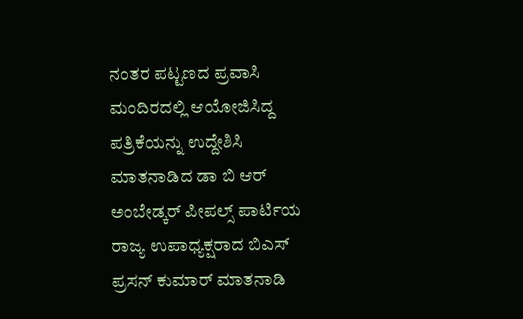ನಂತರ ಪಟ್ಟಣದ ಪ್ರವಾಸಿ ಮಂದಿರದಲ್ಲಿ ಆಯೋಜಿಸಿದ್ದ ಪತ್ರಿಕೆಯನ್ನು ಉದ್ದೇಶಿಸಿ ಮಾತನಾಡಿದ ಡಾ ಬಿ ಆರ್ ಅಂಬೇಡ್ಕರ್ ಪೀಪಲ್ಸ್ ಪಾರ್ಟಿಯ ರಾಜ್ಯ ಉಪಾಧ್ಯಕ್ಷರಾದ ಬಿಎಸ್ ಪ್ರಸನ್ ಕುಮಾರ್ ಮಾತನಾಡಿ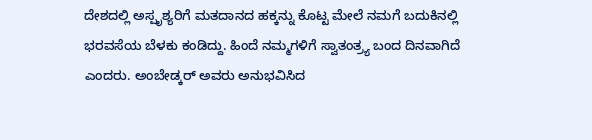ದೇಶದಲ್ಲಿ ಅಸ್ಪೃಶ್ಯರಿಗೆ ಮತದಾನದ ಹಕ್ಕನ್ನು ಕೊಟ್ಟ ಮೇಲೆ ನಮಗೆ ಬದುಕಿನಲ್ಲಿ ಭರವಸೆಯ ಬೆಳಕು ಕಂಡಿದ್ದು. ಹಿಂದೆ ನಮ್ಮಗಳಿಗೆ ಸ್ವಾತಂತ್ರ್ಯ ಬಂದ ದಿನವಾಗಿದೆ ಎಂದರು. ಅಂಬೇಡ್ಕರ್ ಅವರು ಅನುಭವಿಸಿದ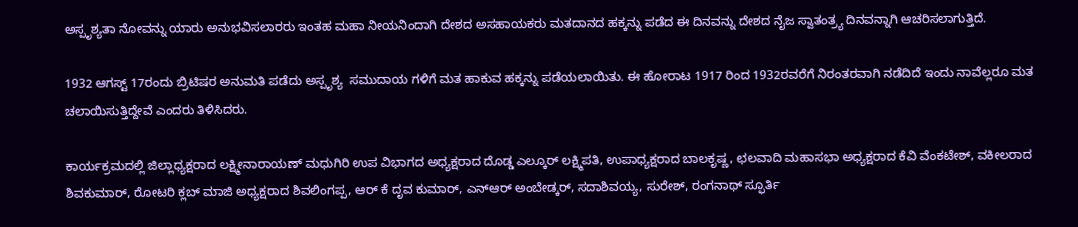ಅಸ್ಪೃಶ್ಯತಾ ನೋವನ್ನು ಯಾರು ಅನುಭವಿಸಲಾರರು ಇಂತಹ ಮಹಾ ನೀಯನಿಂದಾಗಿ ದೇಶದ ಅಸಹಾಯಕರು ಮತದಾನದ ಹಕ್ಕನ್ನು ಪಡೆದ ಈ ದಿನವನ್ನು ದೇಶದ ನೈಜ ಸ್ವಾತಂತ್ರ್ಯ ದಿನವನ್ನಾಗಿ ಆಚರಿಸಲಾಗುತ್ತಿದೆ.

1932 ಆಗಸ್ಟ್ 17ರಂದು ಬ್ರಿಟಿಷರ ಅನುಮತಿ ಪಡೆದು ಅಸ್ಪೃಶ್ಯ  ಸಮುದಾಯ ಗಳಿಗೆ ಮತ ಹಾಕುವ ಹಕ್ಕನ್ನು ಪಡೆಯಲಾಯಿತು. ಈ ಹೋರಾಟ 1917 ರಿಂದ 1932ರವರೆಗೆ ನಿರಂತರವಾಗಿ ನಡೆದಿದೆ ಇಂದು ನಾವೆಲ್ಲರೂ ಮತ ಚಲಾಯಿಸುತ್ತಿದ್ದೇವೆ ಎಂದರು ತಿಳಿಸಿದರು.

ಕಾರ್ಯಕ್ರಮದಲ್ಲಿ ಜಿಲ್ಲಾಧ್ಯಕ್ಷರಾದ ಲಕ್ಷ್ಮೀನಾರಾಯಣ್ ಮಧುಗಿರಿ ಉಪ ವಿಭಾಗದ ಅಧ್ಯಕ್ಷರಾದ ದೊಡ್ಡ ಎಲ್ಕೂರ್ ಲಕ್ಷ್ಮಿಪತಿ, ಉಪಾಧ್ಯಕ್ಷರಾದ ಬಾಲಕೃಷ್ಣ, ಛಲವಾದಿ ಮಹಾಸಭಾ ಅಧ್ಯಕ್ಷರಾದ ಕೆವಿ ವೆಂಕಟೇಶ್, ವಕೀಲರಾದ ಶಿವಕುಮಾರ್, ರೋಟರಿ ಕ್ಲಬ್ ಮಾಜಿ ಅಧ್ಯಕ್ಷರಾದ ಶಿವಲಿಂಗಪ್ಪ, ಆರ್ ಕೆ ದೃವ ಕುಮಾರ್, ಎನ್ಆರ್ ಅಂಬೇಡ್ಕರ್, ಸದಾಶಿವಯ್ಯ, ಸುರೇಶ್, ರಂಗನಾಥ್ ಸ್ಫೂರ್ತಿ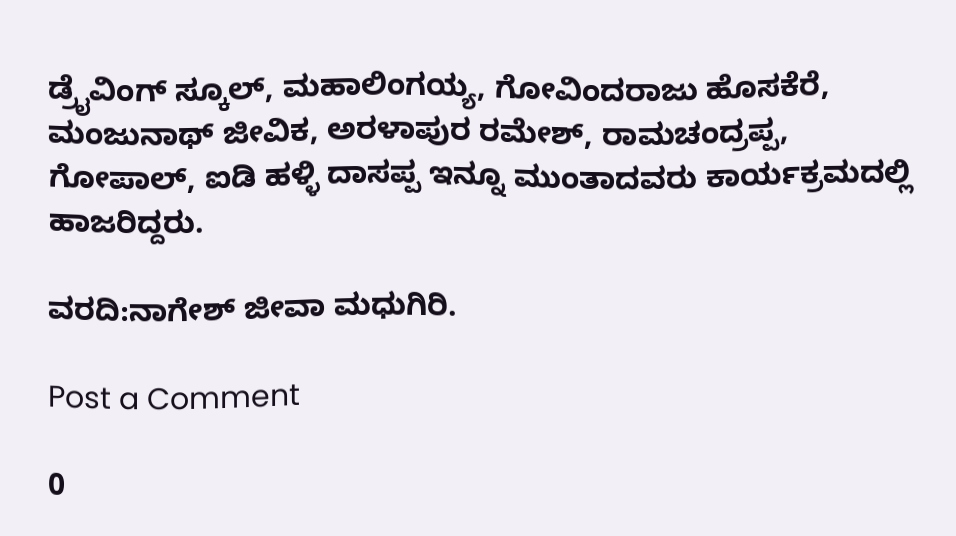ಡ್ರೈವಿಂಗ್ ಸ್ಕೂಲ್, ಮಹಾಲಿಂಗಯ್ಯ, ಗೋವಿಂದರಾಜು ಹೊಸಕೆರೆ, ಮಂಜುನಾಥ್ ಜೀವಿಕ, ಅರಳಾಪುರ ರಮೇಶ್, ರಾಮಚಂದ್ರಪ್ಪ, ಗೋಪಾಲ್, ಐಡಿ ಹಳ್ಳಿ ದಾಸಪ್ಪ ಇನ್ನೂ ಮುಂತಾದವರು ಕಾರ್ಯಕ್ರಮದಲ್ಲಿ ಹಾಜರಿದ್ದರು.

ವರದಿ:ನಾಗೇಶ್ ಜೀವಾ ಮಧುಗಿರಿ.

Post a Comment

0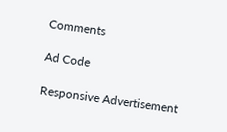Comments

Ad Code

Responsive Advertisement